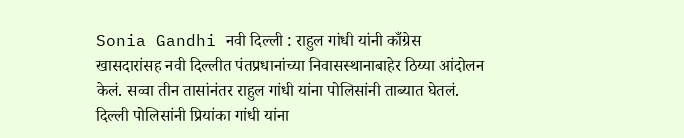Sonia Gandhi नवी दिल्ली : राहुल गांधी यांनी काँग्रेस खासदारांसह नवी दिल्लीत पंतप्रधानांच्या निवासस्थानाबाहेर ठिय्या आंदोलन केलं. सव्वा तीन तासांनंतर राहुल गांधी यांना पोलिसांनी ताब्यात घेतलं. दिल्ली पोलिसांनी प्रियांका गांधी यांना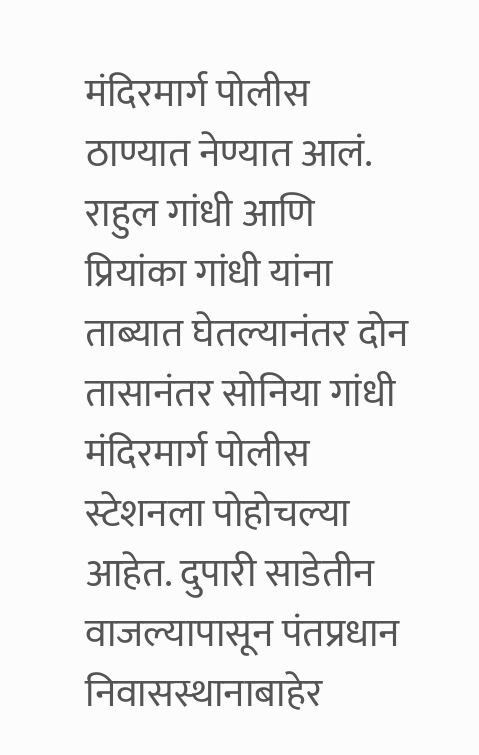मंदिरमार्ग पोलीस ठाण्यात नेण्यात आलं. राहुल गांधी आणि प्रियांका गांधी यांना ताब्यात घेतल्यानंतर दोन तासानंतर सोनिया गांधी मंदिरमार्ग पोलीस स्टेशनला पोहोचल्या आहेत. दुपारी साडेतीन वाजल्यापासून पंतप्रधान निवासस्थानाबाहेर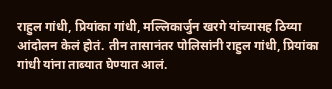राहुल गांधी, प्रियांका गांधी, मल्लिकार्जुन खरगे यांच्यासह ठिय्या आंदोलन केलं होतं. तीन तासानंतर पोलिसांनी राहुल गांधी, प्रियांका गांधी यांना ताब्यात घेण्यात आलं.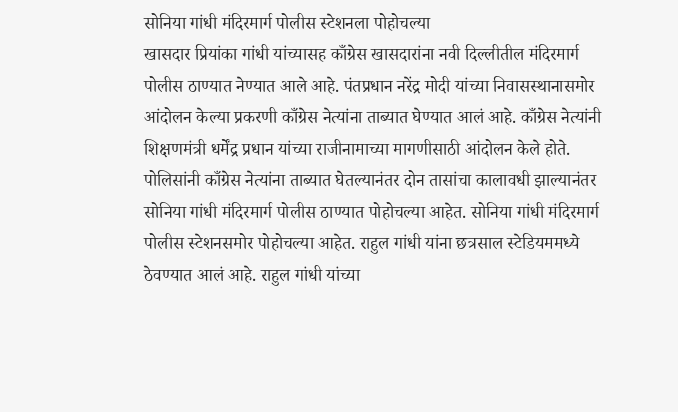सोनिया गांधी मंदिरमार्ग पोलीस स्टेशनला पोहोचल्या
खासदार प्रियांका गांधी यांच्यासह काँग्रेस खासदारांना नवी दिल्लीतील मंदिरमार्ग पोलीस ठाण्यात नेण्यात आले आहे. पंतप्रधान नरेंद्र मोदी यांच्या निवासस्थानासमोर आंदोलन केल्या प्रकरणी काँग्रेस नेत्यांना ताब्यात घेण्यात आलं आहे. काँग्रेस नेत्यांनी शिक्षणमंत्री धर्मेंद्र प्रधान यांच्या राजीनामाच्या मागणीसाठी आंदोलन केले होते. पोलिसांनी काँग्रेस नेत्यांना ताब्यात घेतल्यानंतर दोन तासांचा कालावधी झाल्यानंतर सोनिया गांधी मंदिरमार्ग पोलीस ठाण्यात पोहोचल्या आहेत. सोनिया गांधी मंदिरमार्ग पोलीस स्टेशनसमोर पोहोचल्या आहेत. राहुल गांधी यांना छत्रसाल स्टेडियममध्ये ठेवण्यात आलं आहे. राहुल गांधी यांच्या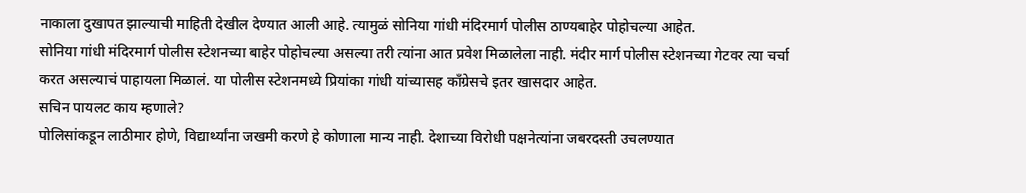नाकाला दुखापत झाल्याची माहिती देखील देण्यात आली आहे. त्यामुळं सोनिया गांधी मंदिरमार्ग पोलीस ठाण्यबाहेर पोहोचल्या आहेत.
सोनिया गांधी मंदिरमार्ग पोलीस स्टेशनच्या बाहेर पोहोचल्या असल्या तरी त्यांना आत प्रवेश मिळालेला नाही. मंदीर मार्ग पोलीस स्टेशनच्या गेटवर त्या चर्चा करत असल्याचं पाहायला मिळालं. या पोलीस स्टेशनमध्ये प्रियांका गांधी यांच्यासह काँग्रेसचे इतर खासदार आहेत.
सचिन पायलट काय म्हणाले?
पोलिसांकडून लाठीमार होणे, विद्यार्थ्यांना जखमी करणे हे कोणाला मान्य नाही. देशाच्या विरोधी पक्षनेत्यांना जबरदस्ती उचलण्यात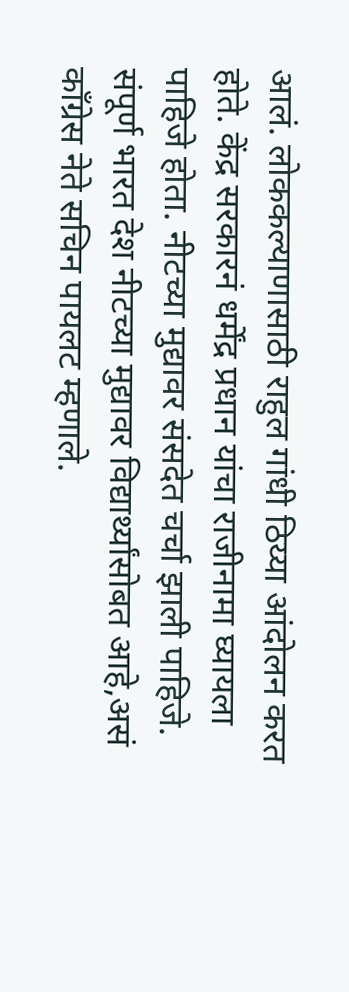आलं. लोककल्याणासाठी राहुल गांधी ठिय्या आंदोलन करत होते. केंद्र सरकारनं धर्मेंद्र प्रधान यांचा राजीनामा घ्यायला पाहिजे होता. नीटच्या मुद्यावर संसदेत चर्चा झाली पाहिजे. संपूर्ण भारत देश नीटच्या मुद्यावर विद्यार्थ्यांसोबत आहे,असं काँग्रेस नेते सचिन पायलट म्हणाले.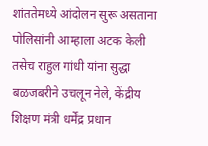शांततेमध्ये आंदोलन सुरू असताना पोलिसांनी आम्हाला अटक केली तसेच राहुल गांधी यांना सुद्धा बळजबरीने उचलून नेले, केंद्रीय शिक्षण मंत्री धर्मेंद्र प्रधान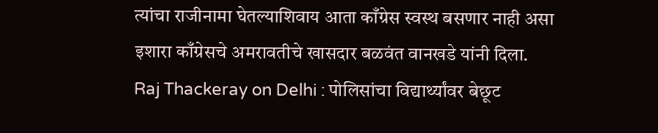त्यांचा राजीनामा घेतल्याशिवाय आता काँग्रेस स्वस्थ बसणार नाही असा इशारा काँग्रेसचे अमरावतीचे खासदार बळवंत वानखडे यांनी दिला.
Raj Thackeray on Delhi : पोलिसांचा विद्यार्थ्यांवर बेछूट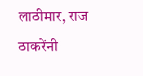लाठीमार, राज ठाकरेंनी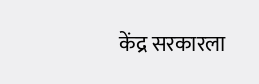केंद्र सरकारला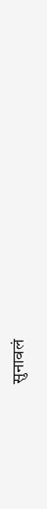सुनावलं